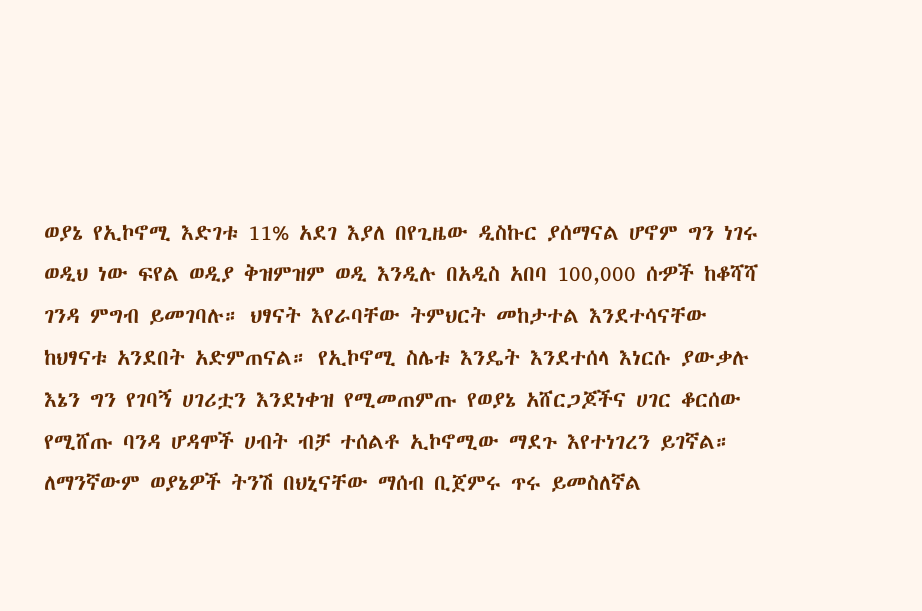ወያኔ የኢኮኖሚ እድገቱ 11% አደገ እያለ በየጊዜው ዲስኩር ያሰማናል ሆኖም ግን ነገሩ ወዲህ ነው ፍየል ወዲያ ቅዝምዝም ወዲ እንዲሉ በአዲስ አበባ 100,000 ሰዏች ከቆሻሻ ገንዳ ምግብ ይመገባሉ። ህፃናት እየራባቸው ትምህርት መከታተል እንደተሳናቸው ከህፃናቱ አንደበት አድምጠናል። የኢኮኖሚ ስሌቱ እንዴት እንደተሰላ እነርሱ ያውቃሉ እኔን ግን የገባኝ ሀገሪቷን እንደነቀዝ የሚመጠምጡ የወያኔ አሸርጋጆችና ሀገር ቆርሰው የሚሸጡ ባንዳ ሆዳሞች ሀብት ብቻ ተሰልቶ ኢኮኖሚው ማደጉ እየተነገረን ይገኛል።
ለማንኛውም ወያኔዎች ትንሽ በህኒናቸው ማሰብ ቢጀምሩ ጥሩ ይመስለኛል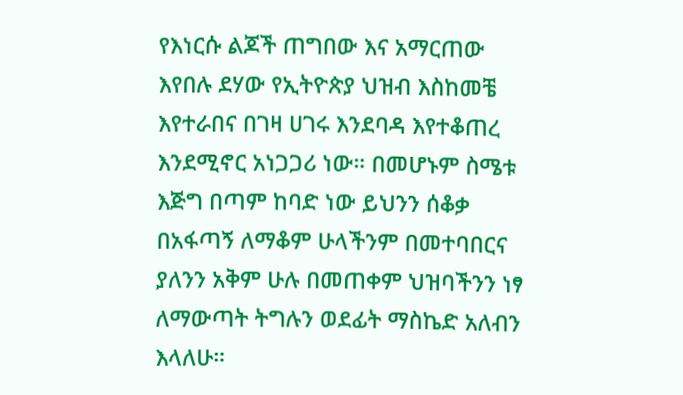የእነርሱ ልጆች ጠግበው እና አማርጠው እየበሉ ደሃው የኢትዮጵያ ህዝብ እስከመቼ እየተራበና በገዛ ሀገሩ እንደባዳ እየተቆጠረ እንደሚኖር አነጋጋሪ ነው። በመሆኑም ስሜቱ እጅግ በጣም ከባድ ነው ይህንን ሰቆቃ በአፋጣኝ ለማቆም ሁላችንም በመተባበርና ያለንን አቅም ሁሉ በመጠቀም ህዝባችንን ነፃ ለማውጣት ትግሉን ወደፊት ማስኬድ አለብን እላለሁ።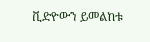ቪድዮውን ይመልከቱ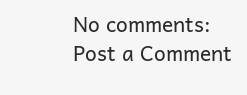No comments:
Post a Comment